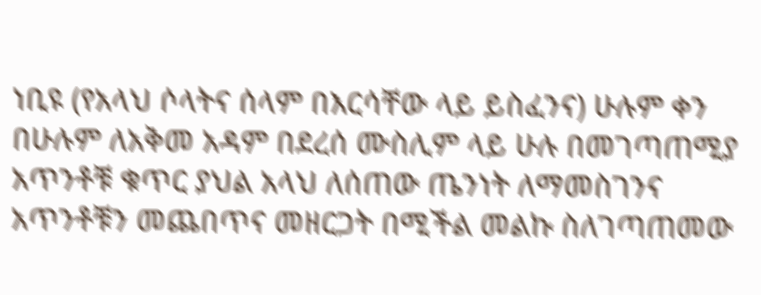ነቢዩ (የአላህ ሶላትና ሰላም በእርሳቸው ላይ ይስፈንና) ሁሉም ቀን በሁሉም ለአቅመ አዳም በደረሰ ሙስሊም ላይ ሁሉ በመገጣጠሚያ አጥንቶቹ ቁጥር ያህል አላህ ለሰጠው ጤንነት ለማመስገንና አጥንቶቹን መጨበጥና መዘርጋት በሚችል መልኩ ስለገጣጠመው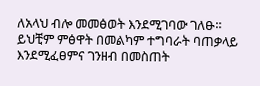ለአላህ ብሎ መመፅወት እንደሚገባው ገለፁ። ይህቺም ምፅዋት በመልካም ተግባራት ባጠቃላይ እንደሚፈፀምና ገንዘብ በመስጠት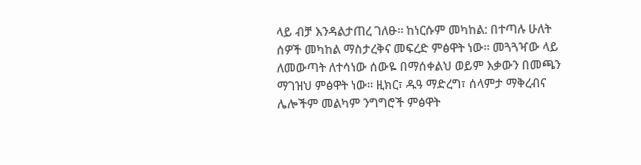ላይ ብቻ እንዳልታጠረ ገለፁ። ከነርሱም መካከል: በተጣሉ ሁለት ሰዎች መካከል ማስታረቅና መፍረድ ምፅዋት ነው። መጓጓዣው ላይ ለመውጣት ለተሳነው ሰውዬ በማሰቀልህ ወይም እቃውን በመጫን ማገዝህ ምፅዋት ነው። ዚክር፣ ዱዓ ማድረግ፣ ሰላምታ ማቅረብና ሌሎችም መልካም ንግግሮች ምፅዋት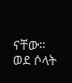ናቸው። ወደ ሶላት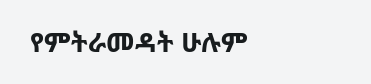የምትራመዳት ሁሉም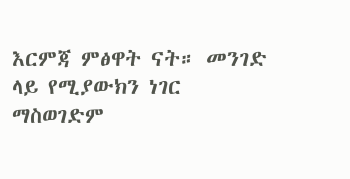እርምጃ ምፅዋት ናት። መንገድ ላይ የሚያውክን ነገር ማስወገድም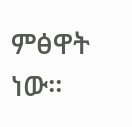ምፅዋት ነው።